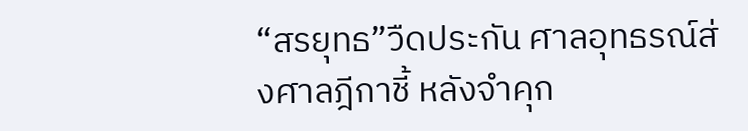“สรยุทธ”วืดประกัน ศาลอุทธรณ์ส่งศาลฎีกาชี้ หลังจำคุก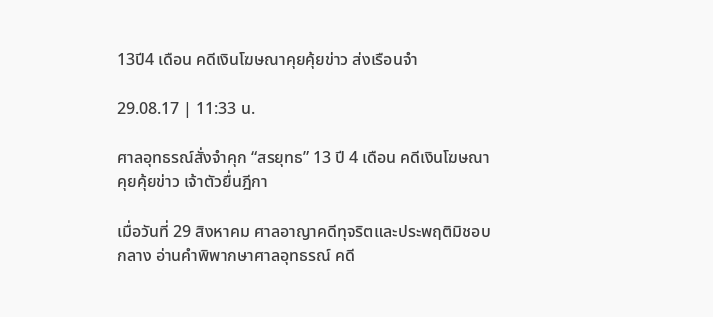13ปี4 เดือน คดีเงินโฆษณาคุยคุ้ยข่าว ส่งเรือนจำ

29.08.17 | 11:33 น.

ศาลอุทธรณ์สั่งจำคุก “สรยุทธ” 13 ปี 4 เดือน คดีเงินโฆษณาคุยคุ้ยข่าว เจ้าตัวยื่นฎีกา

เมื่อวันที่ 29 สิงหาคม ศาลอาญาคดีทุจริตและประพฤติมิชอบกลาง อ่านคำพิพากษาศาลอุทธรณ์ คดี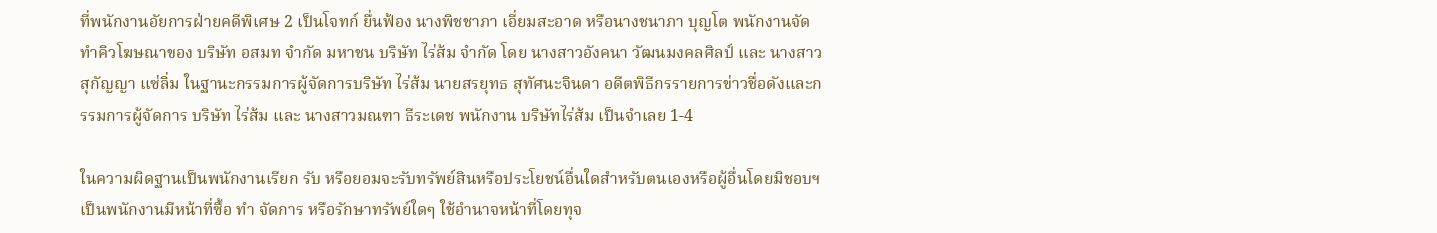ที่พนักงานอัยการฝ่ายคดีพิเศษ 2 เป็นโจทก์ ยื่นฟ้อง นางพิชชาภา เอี่ยมสะอาด หรือนางชนาภา บุญโต พนักงานจัดทำคิวโฆษณาของ บริษัท อสมท จำกัด มหาชน บริษัท ไร่ส้ม จำกัด โดย นางสาวอังคนา วัฒนมงคลศิลป์ และ นางสาวสุกัญญา แซ่ลิ่ม ในฐานะกรรมการผู้จัดการบริษัท ไร่ส้ม นายสรยุทธ สุทัศนะจินดา อดีตพิธีกรรายการข่าวชื่อดังและกรรมการผู้จัดการ บริษัท ไร่ส้ม และ นางสาวมณฑา ธีระเดช พนักงาน บริษัทไร่ส้ม เป็นจำเลย 1-4

ในความผิดฐานเป็นพนักงานเรียก รับ หรือยอมจะรับทรัพย์สินหรือประโยชน์อื่นใดสำหรับตนเองหรือผู้อื่นโดยมิชอบฯ เป็นพนักงานมีหน้าที่ซื้อ ทำ จัดการ หรือรักษาทรัพย์ใดๆ ใช้อำนาจหน้าที่โดยทุจ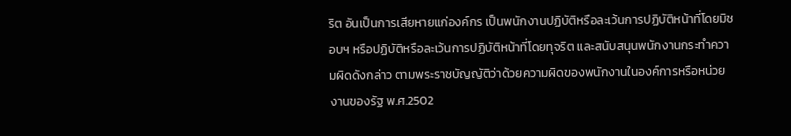ริต อันเป็นการเสียหายแก่องค์กร เป็นพนักงานปฏิบัติหรือละเว้นการปฏิบัติหน้าที่โดยมิชอบฯ หรือปฏิบัติหรือละเว้นการปฏิบัติหน้าที่โดยทุจริต และสนับสนุนพนักงานกระทำความผิดดังกล่าว ตามพระราชบัญญัติว่าด้วยความผิดของพนักงานในองค์การหรือหน่วยงานของรัฐ พ.ศ.2502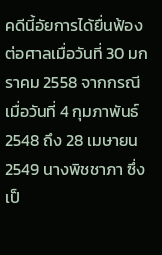คดีนี้อัยการได้ยื่นฟ้องต่อศาลเมื่อวันที่ 30 มกราคม 2558 จากกรณีเมื่อวันที่ 4 กุมภาพันธ์ 2548 ถึง 28 เมษายน 2549 นางพิชชาภา ซึ่งเป็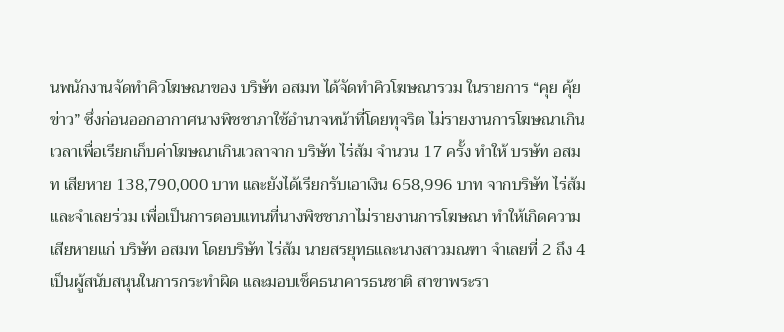นพนักงานจัดทำคิวโฆษณาของ บริษัท อสมท ได้จัดทำคิวโฆษณารวม ในรายการ “คุย คุ้ยข่าว” ซึ่งก่อนออกอากาศนางพิชชาภาใช้อำนาจหน้าที่โดยทุจริต ไม่รายงานการโฆษณาเกินเวลาเพื่อเรียกเก็บค่าโฆษณาเกินเวลาจาก บริษัท ไร่ส้ม จำนวน 17 ครั้ง ทำให้ บรษัท อสมท เสียหาย 138,790,000 บาท และยังได้เรียกรับเอาเงิน 658,996 บาท จากบริษัท ไร่ส้ม และจำเลยร่วม เพื่อเป็นการตอบแทนที่นางพิชชาภาไม่รายงานการโฆษณา ทำให้เกิดความเสียหายแก่ บริษัท อสมท โดยบริษัท ไร่ส้ม นายสรยุทธและนางสาวมณฑา จำเลยที่ 2 ถึง 4 เป็นผู้สนับสนุนในการกระทำผิด และมอบเช็คธนาคารธนชาติ สาขาพระรา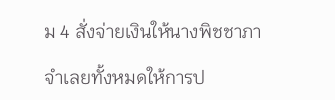ม 4 สั่งจ่ายเงินให้นางพิชชาภา

จำเลยทั้งหมดให้การป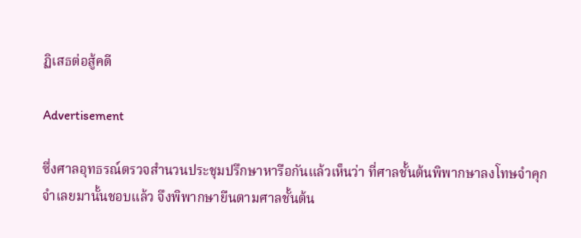ฏิเสธต่อสู้คดี

Advertisement

ซึ่งศาลอุทธรณ์ตรวจสำนวนประชุมปรึกษาหารือกันแล้วเห็นว่า ที่ศาลชั้นต้นพิพากษาลงโทษจำคุกจำเลยมานั้นชอบแล้ว จึงพิพากษายืนตามศาลชั้นต้น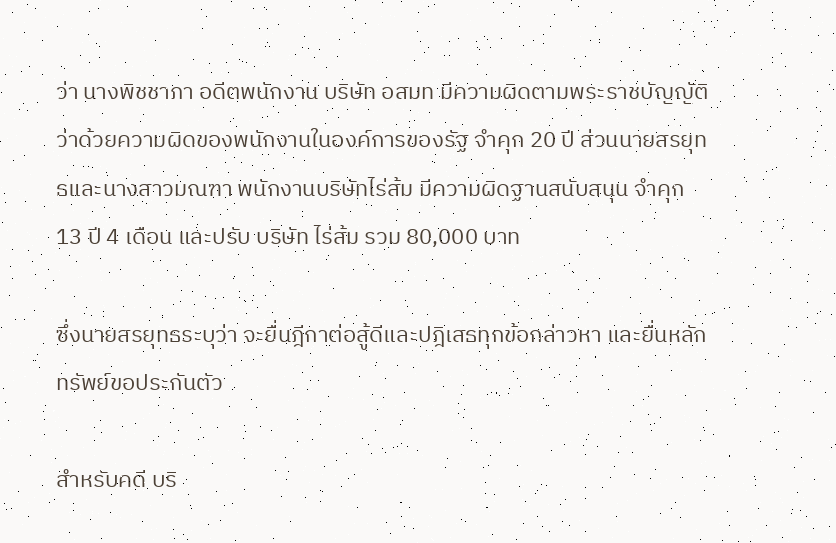ว่า นางพิชชาภา อดีตพนักงาน บริษัท อสมท มีความผิดตามพระราชบัญญัติว่าด้วยความผิดของพนักงานในองค์การของรัฐ จำคุก 20 ปี ส่วนนายสรยุทธและนางสาวมณฑา พนักงานบริษัทไร่ส้ม มีความผิดฐานสนับสนุน จำคุก 13 ปี 4 เดือน และปรับ บริษัท ไร่ส้ม รวม 80,000 บาท

ซึ่งนายสรยุทธระบุว่า จะยื่นฎีกาต่อสู้ดีและปฎิเสธทุกข้อกล่าวหา และยื่นหลักทรัพย์ขอประกันตัว

สำหรับคดี บริ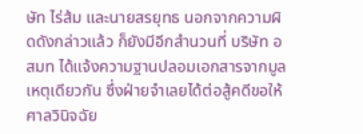ษัท ไร่ส้ม และนายสรยุทธ นอกจากความผิดดังกล่าวแล้ว ก็ยังมีอีกสำนวนที่ บริษัท อสมท ได้แจ้งความฐานปลอมเอกสารจากมูลเหตุเดียวกัน ซึ่งฝ่ายจำเลยได้ต่อสู้คดีขอให้ศาลวินิจฉัย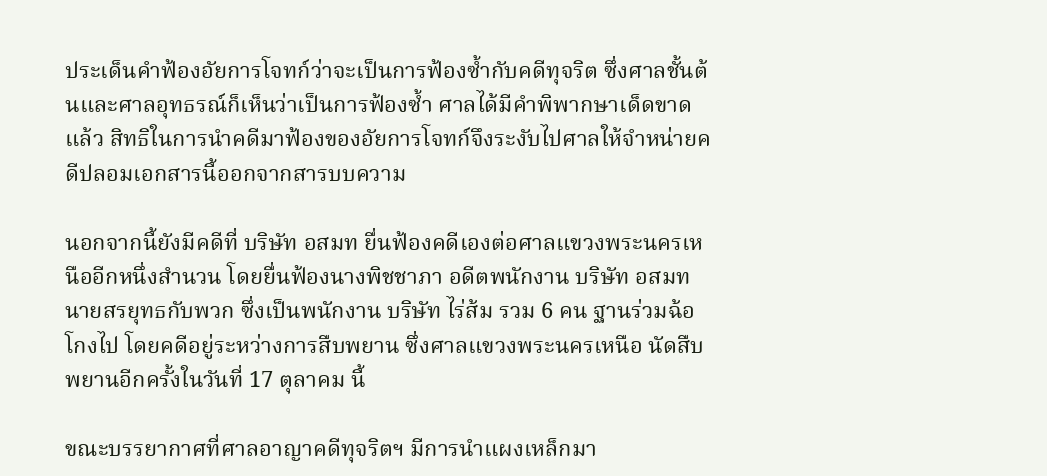ประเด็นคำฟ้องอัยการโจทก์ว่าจะเป็นการฟ้องซ้ำกับคดีทุจริต ซึ่งศาลชั้นต้นและศาลอุทธรณ์ก็เห็นว่าเป็นการฟ้องซ้ำ ศาลได้มีคำพิพากษาเด็ดขาดแล้ว สิทธิในการนำคดีมาฟ้องของอัยการโจทก์จึงระงับไปศาลให้จำหน่ายคดีปลอมเอกสารนี้ออกจากสารบบความ

นอกจากนี้ยังมีคดีที่ บริษัท อสมท ยื่นฟ้องคดีเองต่อศาลแขวงพระนครเหนืออีกหนึ่งสำนวน โดยยื่นฟ้องนางพิชชาภา อดีตพนักงาน บริษัท อสมท นายสรยุทธกับพวก ซึ่งเป็นพนักงาน บริษัท ไร่ส้ม รวม 6 คน ฐานร่วมฉ้อโกงไป โดยคดีอยู่ระหว่างการสืบพยาน ซึ่งศาลแขวงพระนครเหนือ นัดสืบพยานอีกครั้งในวันที่ 17 ตุลาคม นี้

ขณะบรรยากาศที่ศาลอาญาคดีทุจริตฯ มีการนำแผงเหล็กมา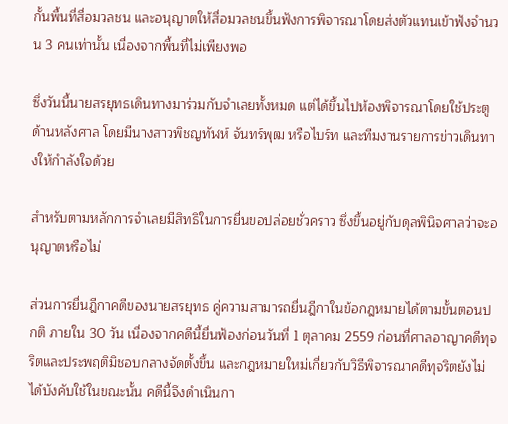กั้นพื้นที่สื่อมวลชน และอนุญาตให้สื่อมวลชนขึ้นฟังการพิจารณาโดยส่งตัวแทนเข้าฟังจำนวน 3 คนเท่านั้น เนื่องจากพื้นที่ไม่เพียงพอ

ซึ่งวันนี้นายสรยุทธเดินทางมาร่วมกับจำเลยทั้งหมด แต่ได้ขึ้นไปห้องพิจารณาโดยใช้ประตูด้านหลังศาล โดยมีนางสาวพิชญทัฬห์ จันทร์พุฒ หรือไบร์ท และทีมงานรายการข่าวเดินทางให้กำลังใจด้วย

สำหรับตามหลักการจำเลยมีสิทธิในการยื่นขอปล่อยชั่วคราว ซึ่งขึ้นอยู่กับดุลพินิจศาลว่าจะอนุญาตหรือไม่

ส่วนการยื่นฎีกาคดีของนายสรยุทธ คู่ความสามารถยื่นฎีกาในข้อกฎหมายได้ตามขั้นตอนปกติ ภายใน 30 วัน เนื่องจากคดีนี้ยื่นฟ้องก่อนวันที่ 1 ตุลาคม 2559 ก่อนที่ศาลอาญาคดีทุจริตและประพฤติมิชอบกลางจัดตั้งขึ้น และกฎหมายใหม่เกี่ยวกับวิธีพิจารณาคดีทุจริตยังไม่ได้บังคับใช้ในขณะนั้น คดีนี้จึงดำเนินกา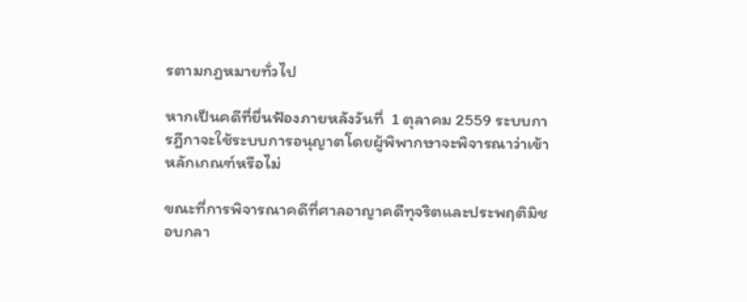รตามกฎหมายทั่วไป

หากเป็นคดีที่ยื่นฟ้องภายหลังวันที่  1 ตุลาคม 2559 ระบบการฎีกาจะใช้ระบบการอนุญาตโดยผู้พิพากษาจะพิจารณาว่าเข้าหลักเกณฑ์หรือไม่

ขณะที่การพิจารณาคดีที่ศาลอาญาคดีทุจริตและประพฤติมิชอบกลา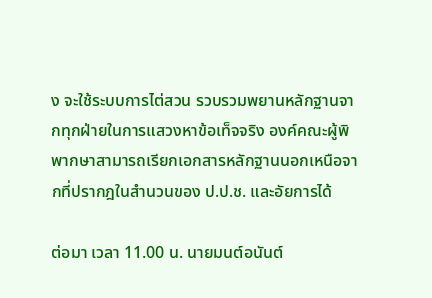ง จะใช้ระบบการไต่สวน รวบรวมพยานหลักฐานจากทุกฝ่ายในการแสวงหาข้อเท็จจริง องค์คณะผู้พิพากษาสามารถเรียกเอกสารหลักฐานนอกเหนือจากที่ปรากฎในสำนวนของ ป.ป.ช. และอัยการได้

ต่อมา เวลา 11.00 น. นายมนต์อนันต์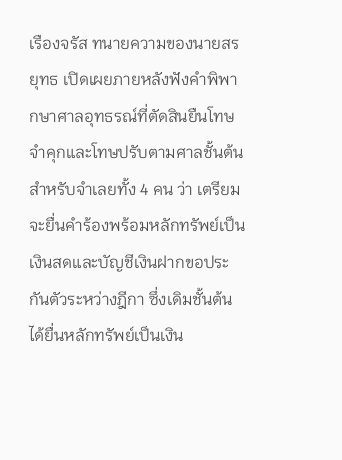เรืองจรัส ทนายความของนายสรยุทธ เปิดเผยภายหลังฟังคำพิพากษาศาลอุทธรณ์ที่ตัดสินยืนโทษจำคุกและโทษปรับตามศาลชั้นต้นสำหรับจำเลยทั้ง 4 คน ว่า เตรียมจะยื่นคำร้องพร้อมหลักทรัพย์เป็นเงินสดและบัญชีเงินฝากขอประกันตัวระหว่างฎีกา ซึ่งเดิมชั้นต้น ได้ยื่นหลักทรัพย์เป็นเงิน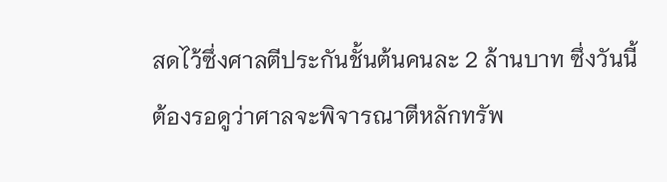สดไว้ซึ่งศาลตีประกันชั้นต้นคนละ 2 ล้านบาท ซึ่งวันนี้ต้องรอดูว่าศาลจะพิจารณาตีหลักทรัพ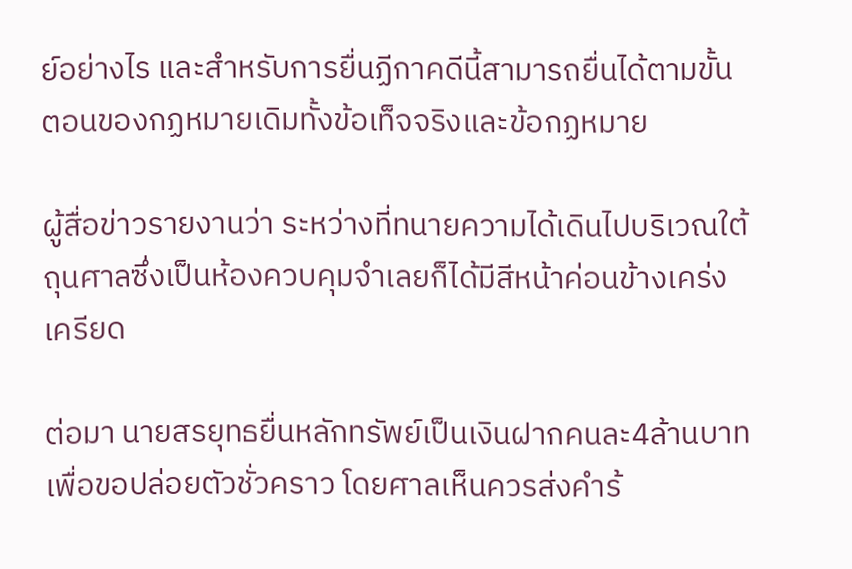ย์อย่างไร และสำหรับการยื่นฏีกาคดีนี้สามารถยื่นได้ตามขั้นตอนของกฏหมายเดิมทั้งข้อเท็จจริงและข้อกฏหมาย

ผู้สื่อข่าวรายงานว่า ระหว่างที่ทนายความได้เดินไปบริเวณใต้ถุนศาลซึ่งเป็นห้องควบคุมจำเลยก็ได้มีสีหน้าค่อนข้างเคร่งเครียด

ต่อมา นายสรยุทธยื่นหลักทรัพย์เป็นเงินฝากคนละ4ล้านบาทเพื่อขอปล่อยตัวชั่วคราว โดยศาลเห็นควรส่งคำร้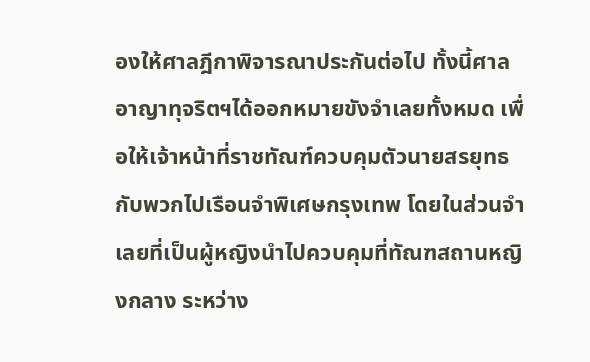องให้ศาลฎีกาพิจารณาประกันต่อไป ทั้งนี้ศาลอาญาทุจริตฯได้ออกหมายขังจำเลยทั้งหมด เพื่อให้เจ้าหน้าที่ราชทัณฑ์ควบคุมตัวนายสรยุทธกับพวกไปเรือนจำพิเศษกรุงเทพ โดยในส่วนจำเลยที่เป็นผู้หญิงนำไปควบคุมที่ทัณฑสถานหญิงกลาง ระหว่าง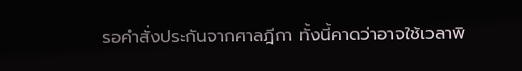รอคำสั่งประกันจากศาลฎีกา ทั้งนี้คาดว่าอาจใช้เวลาพิ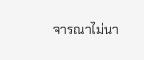จารณาไม่นา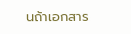นถ้าเอกสาร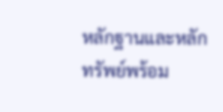หลักฐานและหลักทรัพย์พร้อม